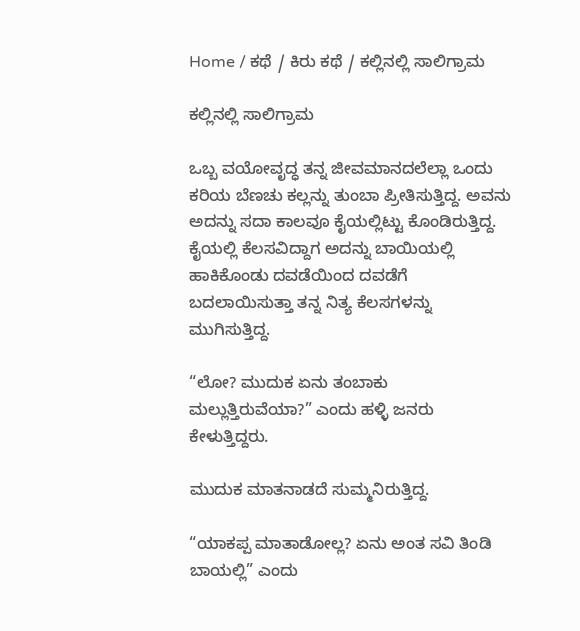Home / ಕಥೆ / ಕಿರು ಕಥೆ / ಕಲ್ಲಿನಲ್ಲಿ ಸಾಲಿಗ್ರಾಮ

ಕಲ್ಲಿನಲ್ಲಿ ಸಾಲಿಗ್ರಾಮ

ಒಬ್ಬ ವಯೋವೃದ್ಧ ತನ್ನ ಜೀವಮಾನದಲೆಲ್ಲಾ ಒಂದು ಕರಿಯ ಬೆಣಚು ಕಲ್ಲನ್ನು ತುಂಬಾ ಪ್ರೀತಿಸುತ್ತಿದ್ದ. ಅವನು ಅದನ್ನು ಸದಾ ಕಾಲವೂ ಕೈಯಲ್ಲಿಟ್ಟು ಕೊಂಡಿರುತ್ತಿದ್ದ. ಕೈಯಲ್ಲಿ ಕೆಲಸವಿದ್ದಾಗ ಅದನ್ನು ಬಾಯಿಯಲ್ಲಿ ಹಾಕಿಕೊಂಡು ದವಡೆಯಿಂದ ದವಡೆಗೆ ಬದಲಾಯಿಸುತ್ತಾ ತನ್ನ ನಿತ್ಯ ಕೆಲಸಗಳನ್ನು ಮುಗಿಸುತ್ತಿದ್ದ.

“ಲೋ? ಮುದುಕ ಏನು ತಂಬಾಕು ಮಲ್ಲುತ್ತಿರುವೆಯಾ?” ಎಂದು ಹಳ್ಳಿ ಜನರು ಕೇಳುತ್ತಿದ್ದರು.

ಮುದುಕ ಮಾತನಾಡದೆ ಸುಮ್ಮನಿರುತ್ತಿದ್ದ.

“ಯಾಕಪ್ಪ ಮಾತಾಡೋಲ್ಲ? ಏನು ಅಂತ ಸವಿ ತಿಂಡಿ ಬಾಯಲ್ಲಿ” ಎಂದು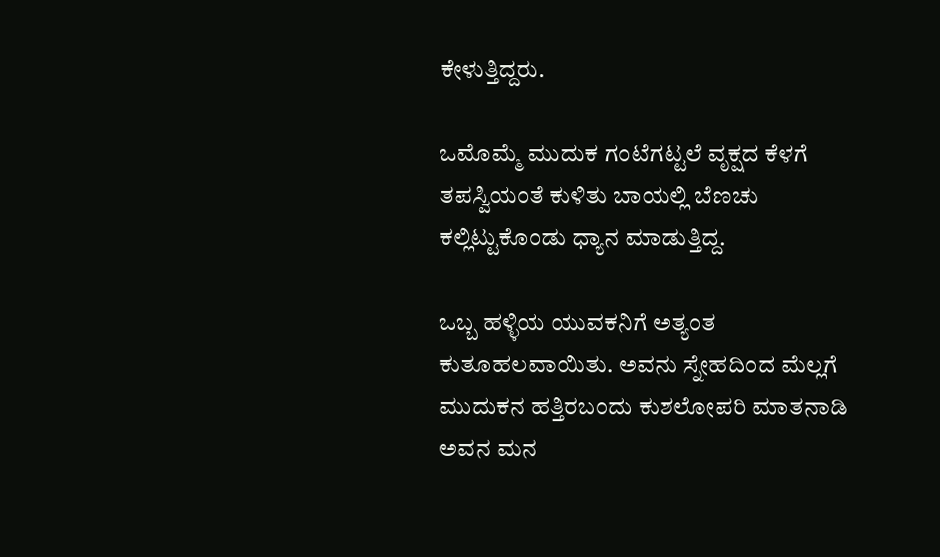ಕೇಳುತ್ತಿದ್ದರು.

ಒಮೊಮ್ಮೆ ಮುದುಕ ಗಂಟೆಗಟ್ಟಲೆ ವೃಕ್ಷದ ಕೆಳಗೆ ತಪಸ್ವಿಯಂತೆ ಕುಳಿತು ಬಾಯಲ್ಲಿ ಬೆಣಚು ಕಲ್ಲಿಟ್ಟುಕೊಂಡು ಧ್ಯಾನ ಮಾಡುತ್ತಿದ್ದ.

ಒಬ್ಬ ಹಳ್ಳಿಯ ಯುವಕನಿಗೆ ಅತ್ಯಂತ ಕುತೂಹಲವಾಯಿತು. ಅವನು ಸ್ನೇಹದಿಂದ ಮೆಲ್ಲಗೆ ಮುದುಕನ ಹತ್ತಿರಬಂದು ಕುಶಲೋಪರಿ ಮಾತನಾಡಿ ಅವನ ಮನ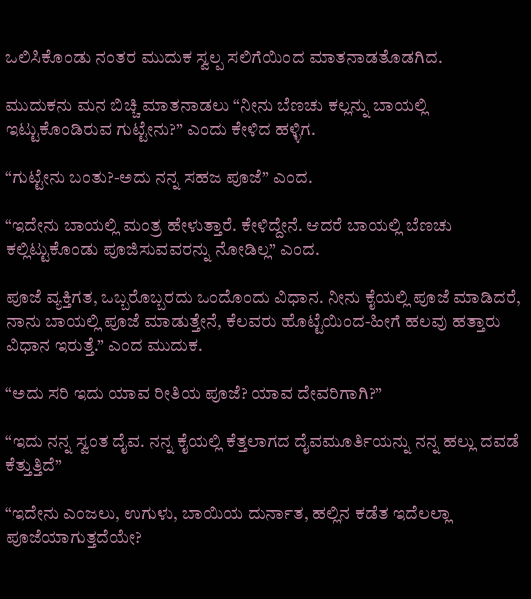ಒಲಿಸಿಕೊಂಡು ನಂತರ ಮುದುಕ ಸ್ವಲ್ಪ ಸಲಿಗೆಯಿಂದ ಮಾತನಾಡತೊಡಗಿದ.

ಮುದುಕನು ಮನ ಬಿಚ್ಚಿ ಮಾತನಾಡಲು “ನೀನು ಬೆಣಚು ಕಲ್ಲನ್ನು ಬಾಯಲ್ಲಿ ಇಟ್ಟುಕೊಂಡಿರುವ ಗುಟ್ಟೇನು?” ಎಂದು ಕೇಳಿದ ಹಳ್ಳಿಗ.

“ಗುಟ್ಟೇನು ಬಂತು?-ಅದು ನನ್ನ ಸಹಜ ಪೂಜೆ” ಎಂದ.

“ಇದೇನು ಬಾಯಲ್ಲಿ ಮಂತ್ರ ಹೇಳುತ್ತಾರೆ. ಕೇಳಿದ್ದೇನೆ. ಆದರೆ ಬಾಯಲ್ಲಿ ಬೆಣಚು ಕಲ್ಲಿಟ್ಟುಕೊಂಡು ಪೂಜಿಸುವವರನ್ನು ನೋಡಿಲ್ಲ” ಎಂದ.

ಪೂಜೆ ವ್ಯಕ್ತಿಗತ, ಒಬ್ಬರೊಬ್ಬರದು ಒಂದೊಂದು ವಿಧಾನ. ನೀನು ಕೈಯಲ್ಲಿ ಪೂಜೆ ಮಾಡಿದರೆ, ನಾನು ಬಾಯಲ್ಲಿ ಪೂಜೆ ಮಾಡುತ್ತೇನೆ, ಕೆಲವರು ಹೊಟ್ಟೆಯಿಂದ-ಹೀಗೆ ಹಲವು ಹತ್ತಾರು ವಿಧಾನ ಇರುತ್ತೆ.” ಎಂದ ಮುದುಕ.

“ಅದು ಸರಿ ಇದು ಯಾವ ರೀತಿಯ ಪೂಜೆ? ಯಾವ ದೇವರಿಗಾಗಿ?”

“ಇದು ನನ್ನ ಸ್ವಂತ ದೈವ. ನನ್ನ ಕೈಯಲ್ಲಿ ಕೆತ್ತಲಾಗದ ದೈವಮೂರ್ತಿಯನ್ನು ನನ್ನ ಹಲ್ಲು ದವಡೆ ಕೆತ್ತುತ್ತಿದೆ”

“ಇದೇನು ಎಂಜಲು, ಉಗುಳು, ಬಾಯಿಯ ದುರ್ನಾತ, ಹಲ್ಲಿನ ಕಡೆತ ಇದೆಲಲ್ಲಾ ಪೂಜೆಯಾಗುತ್ತದೆಯೇ?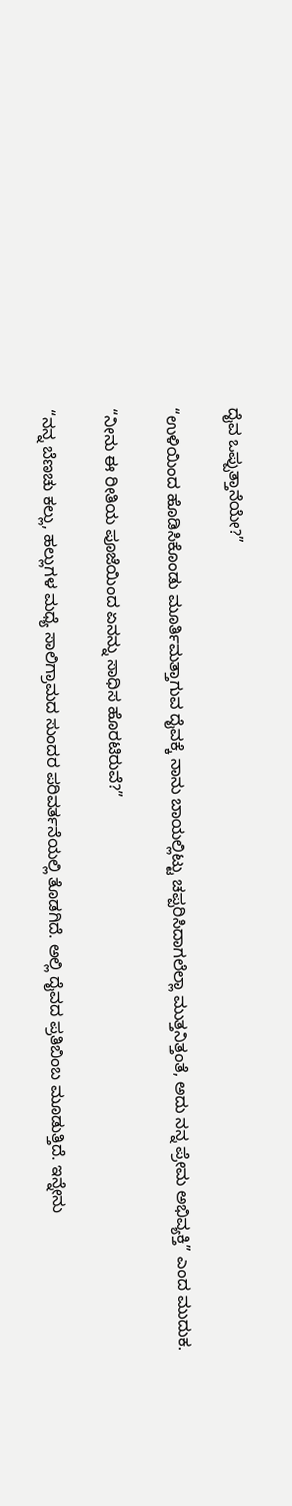ದೈವ ಒಪ್ಪುತ್ತಾನೆಯೇ?”

“ಉಳಿಯಿಂದ ಹೊಡಿಸಿಕೊಂಡು ಮೂರ್ತಿಮತ್ತಾಗುವ ದೈವಕ್ಕೆ ನಾನು ಬಾಯಲ್ಲಿಟ್ಟು ಚಪ್ಪರಿಸಿದಾಗಲೆಲ್ಲಾ ಮುತ್ತನಿತ್ತಂತೆ, ಅದು ನನ್ನ ಪ್ರೇಮ ಅಭಿವ್ಯಕ್ತಿ” ಎಂದ ಮುದುಕ.

“ನೀನು ಈ ರೀತಿಯ ಪೂಜೆಯಿಂದ ಏನನ್ನು ಸಾಧಿಸ ಹೊರಟಿರುವೆ?”

“ನನ್ನ ಬೆಣಚು ಕಲ್ಲು, ಹಲ್ಲುಗಳ ಮಧ್ಯೆ ಸಾಲಿಗ್ರಾಮದ ಸುಂದರ ಪರಿವರ್ತನೆಯಲ್ಲಿ ತೊಡಗಿದೆ. ಅಲ್ಲಿ ದೈವದ ಪ್ರತಿಬಿಂಬ ಮೂಡುತ್ತಿದೆ. ಇನ್ನೇನು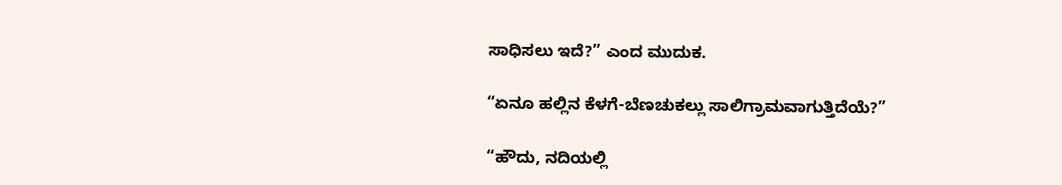ಸಾಧಿಸಲು ಇದೆ?” ಎಂದ ಮುದುಕ.

“ಏನೂ ಹಲ್ಲಿನ ಕೆಳಗೆ-ಬೆಣಚುಕಲ್ಲು ಸಾಲಿಗ್ರಾಮವಾಗುತ್ತಿದೆಯೆ?”

“ಹೌದು, ನದಿಯಲ್ಲಿ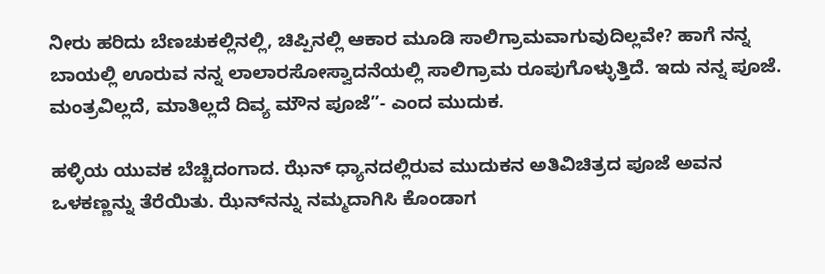ನೀರು ಹರಿದು ಬೆಣಚುಕಲ್ಲಿನಲ್ಲಿ, ಚಿಪ್ಪಿನಲ್ಲಿ ಆಕಾರ ಮೂಡಿ ಸಾಲಿಗ್ರಾಮವಾಗುವುದಿಲ್ಲವೇ? ಹಾಗೆ ನನ್ನ ಬಾಯಲ್ಲಿ ಊರುವ ನನ್ನ ಲಾಲಾರಸೋಸ್ವಾದನೆಯಲ್ಲಿ ಸಾಲಿಗ್ರಾಮ ರೂಪುಗೊಳ್ಳುತ್ತಿದೆ. ಇದು ನನ್ನ ಪೂಜೆ. ಮಂತ್ರವಿಲ್ಲದೆ, ಮಾತಿಲ್ಲದೆ ದಿವ್ಯ ಮೌನ ಪೂಜೆ”- ಎಂದ ಮುದುಕ.

ಹಳ್ಳಿಯ ಯುವಕ ಬೆಚ್ಚಿದಂಗಾದ. ಝೆನ್ ಧ್ಯಾನದಲ್ಲಿರುವ ಮುದುಕನ ಅತಿವಿಚಿತ್ರದ ಪೂಜೆ ಅವನ ಒಳಕಣ್ಣನ್ನು ತೆರೆಯಿತು. ಝೆನ್‌ನನ್ನು ನಮ್ಮದಾಗಿಸಿ ಕೊಂಡಾಗ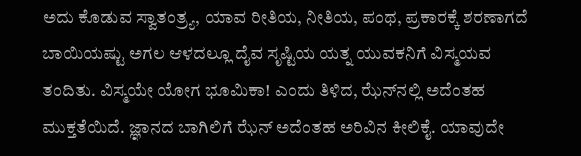ಅದು ಕೊಡುವ ಸ್ವಾತಂತ್ರ್ಯ, ಯಾವ ರೀತಿಯ, ನೀತಿಯ, ಪಂಥ, ಪ್ರಕಾರಕ್ಕೆ ಶರಣಾಗದೆ ಬಾಯಿಯಷ್ಟು ಅಗಲ ಆಳದಲ್ಲೂ ದೈವ ಸೃಷ್ಟಿಯ ಯತ್ನ ಯುವಕನಿಗೆ ವಿಸ್ಮಯವ ತಂದಿತು. ವಿಸ್ಮಯೇ ಯೋಗ ಭೂಮಿಕಾ! ಎಂದು ತಿಳಿದ, ಝೆನ್‌ನಲ್ಲಿ ಅದೆಂತಹ ಮುಕ್ತತೆಯಿದೆ. ಜ್ಞಾನದ ಬಾಗಿಲಿಗೆ ಝೆನ್ ಅದೆಂತಹ ಅರಿವಿನ ಕೀಲಿಕೈ. ಯಾವುದೇ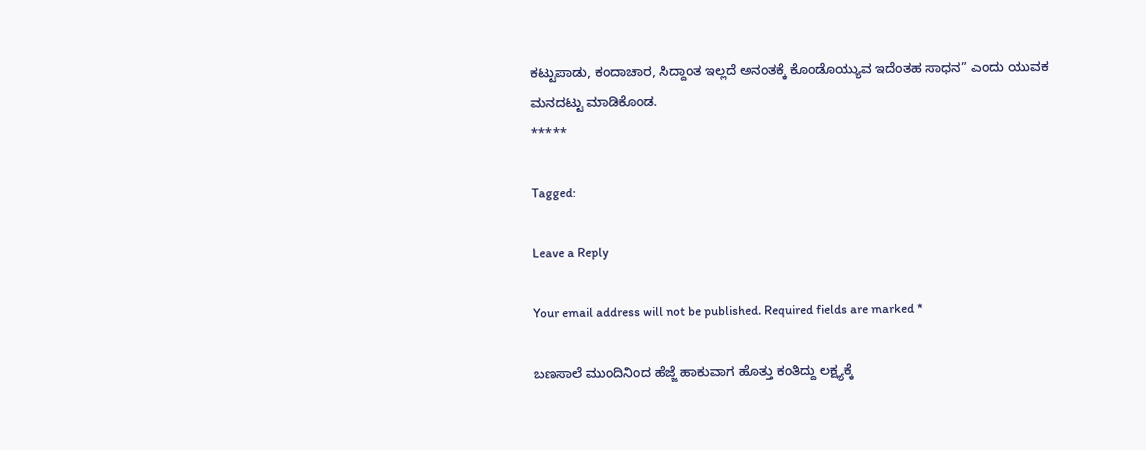ಕಟ್ಟುಪಾಡು, ಕಂದಾಚಾರ, ಸಿದ್ದಾಂತ ಇಲ್ಲದೆ ಅನಂತಕ್ಕೆ ಕೊಂಡೊಯ್ಯುವ ಇದೆಂತಹ ಸಾಧನ” ಎಂದು ಯುವಕ ಮನದಟ್ಟು ಮಾಡಿಕೊಂಡ.
*****

Tagged:

Leave a Reply

Your email address will not be published. Required fields are marked *

ಬಣಸಾಲೆ ಮುಂದಿನಿಂದ ಹೆಜ್ಜೆ ಹಾಕುವಾಗ ಹೊತ್ತು ಕಂತಿದ್ದು ಲಕ್ಷ್ಯಕ್ಕೆ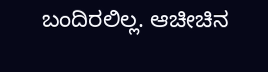ಬಂದಿರಲಿಲ್ಲ. ಆಚೀಚಿನ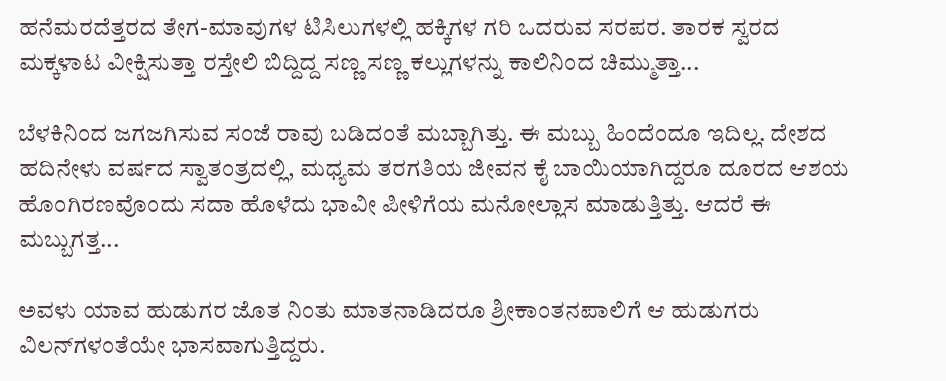ಹನೆಮರದೆತ್ತರದ ತೇಗ-ಮಾವುಗಳ ಟಿಸಿಲುಗಳಲ್ಲಿ ಹಕ್ಕಿಗಳ ಗರಿ ಒದರುವ ಸರಪರ. ತಾರಕ ಸ್ವರದ ಮಕ್ಕಳಾಟ ವೀಕ್ಷಿಸುತ್ತಾ ರಸ್ತೇಲಿ ಬಿದ್ದಿದ್ದ ಸಣ್ಣ ಸಣ್ಣ ಕಲ್ಲುಗಳನ್ನು ಕಾಲಿನಿಂದ ಚಿಮ್ಮುತ್ತಾ...

ಬೆಳಕಿನಿಂದ ಜಗಜಗಿಸುವ ಸಂಜೆ ರಾವು ಬಡಿದಂತೆ ಮಬ್ಬಾಗಿತ್ತು. ಈ ಮಬ್ಬು ಹಿಂದೆಂದೂ ಇದಿಲ್ಲ. ದೇಶದ ಹದಿನೇಳು ವರ್ಷದ ಸ್ವಾತಂತ್ರದಲ್ಲಿ, ಮಧ್ಯಮ ತರಗತಿಯ ಜೀವನ ಕೈ ಬಾಯಿಯಾಗಿದ್ದರೂ ದೂರದ ಆಶಯ ಹೊಂಗಿರಣವೊಂದು ಸದಾ ಹೊಳೆದು ಭಾವೀ ಪೀಳಿಗೆಯ ಮನೋಲ್ಲಾಸ ಮಾಡುತ್ತಿತ್ತು. ಆದರೆ ಈ ಮಬ್ಬುಗತ್ತ...

ಅವಳು ಯಾವ ಹುಡುಗರ ಜೊತ ನಿಂತು ಮಾತನಾಡಿದರೂ ಶ್ರೀಕಾಂತನಪಾಲಿಗೆ ಆ ಹುಡುಗರು ವಿಲನ್‌ಗಳಂತೆಯೇ ಭಾಸವಾಗುತ್ತಿದ್ದರು.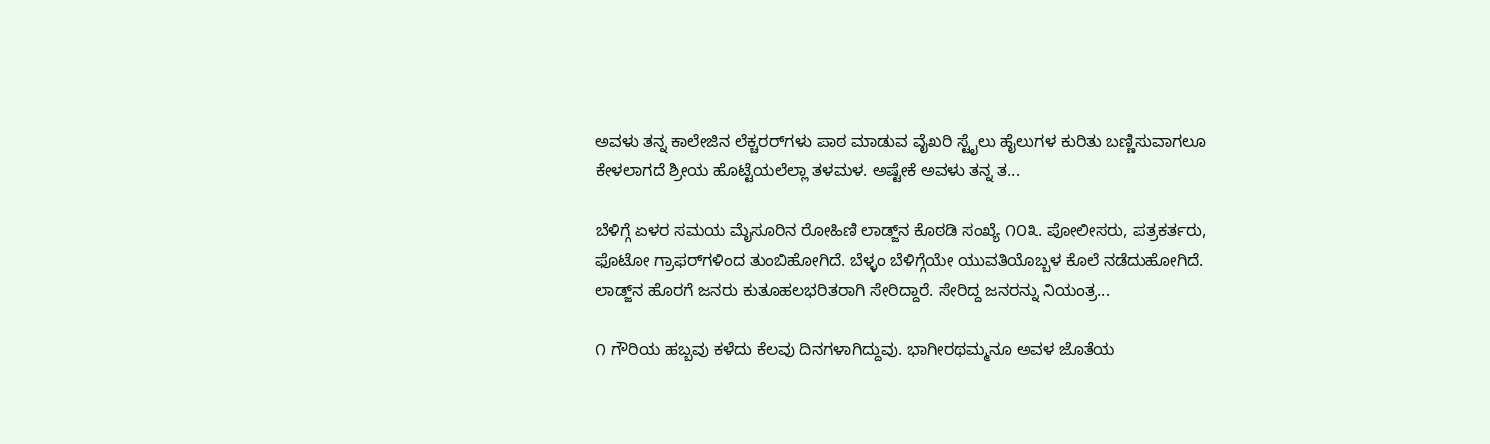ಅವಳು ತನ್ನ ಕಾಲೇಜಿನ ಲೆಕ್ಚರರ್‌ಗಳು ಪಾಠ ಮಾಡುವ ವೈಖರಿ ಸ್ಟೈಲು ಹೈಲುಗಳ ಕುರಿತು ಬಣ್ಣಿಸುವಾಗಲೂ ಕೇಳಲಾಗದೆ ಶ್ರೀಯ ಹೊಟ್ಟೆಯಲೆಲ್ಲಾ ತಳಮಳ. ಅಷ್ಟೇಕೆ ಅವಳು ತನ್ನ ತ...

ಬೆಳಿಗ್ಗೆ ಏಳರ ಸಮಯ ಮೈಸೂರಿನ ರೋಹಿಣಿ ಲಾಡ್ಜ್‌ನ ಕೊಠಡಿ ಸಂಖ್ಯೆ ೧೦೩. ಪೋಲೀಸರು, ಪತ್ರಕರ್ತರು, ಫೊಟೋ ಗ್ರಾಫರ್‌ಗಳಿಂದ ತುಂಬಿಹೋಗಿದೆ. ಬೆಳ್ಳಂ ಬೆಳಿಗ್ಗೆಯೇ ಯುವತಿಯೊಬ್ಬಳ ಕೊಲೆ ನಡೆದುಹೋಗಿದೆ. ಲಾಡ್ಜ್‌ನ ಹೊರಗೆ ಜನರು ಕುತೂಹಲಭರಿತರಾಗಿ ಸೇರಿದ್ದಾರೆ. ಸೇರಿದ್ದ ಜನರನ್ನು ನಿಯಂತ್ರ...

೧ ಗೌರಿಯ ಹಬ್ಬವು ಕಳೆದು ಕೆಲವು ದಿನಗಳಾಗಿದ್ದುವು. ಭಾಗೀರಥಮ್ಮನೂ ಅವಳ ಜೊತೆಯ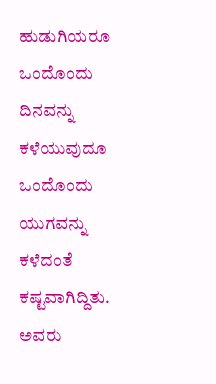ಹುಡುಗಿಯರೂ ಒಂದೊಂದು ದಿನವನ್ನು ಕಳೆಯುವುದೂ ಒಂದೊಂದು ಯುಗವನ್ನು ಕಳೆದಂತೆ ಕಷ್ಟವಾಗಿದ್ದಿತು. ಅವರು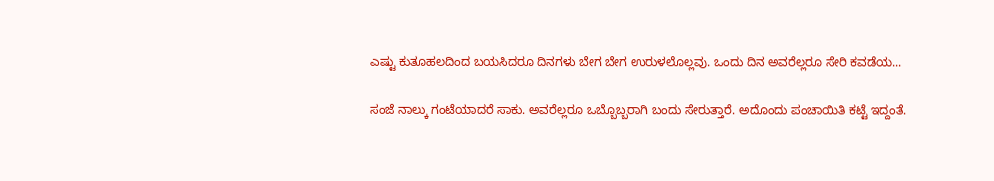ಎಷ್ಟು ಕುತೂಹಲದಿಂದ ಬಯಸಿದರೂ ದಿನಗಳು ಬೇಗ ಬೇಗ ಉರುಳಲೊಲ್ಲವು. ಒಂದು ದಿನ ಅವರೆಲ್ಲರೂ ಸೇರಿ ಕವಡೆಯ...

ಸಂಜೆ ನಾಲ್ಕು ಗಂಟೆಯಾದರೆ ಸಾಕು. ಅವರೆಲ್ಲರೂ ಒಬ್ಬೊಬ್ಬರಾಗಿ ಬಂದು ಸೇರುತ್ತಾರೆ. ಅದೊಂದು ಪಂಚಾಯಿತಿ ಕಟ್ಟೆ ಇದ್ದಂತೆ.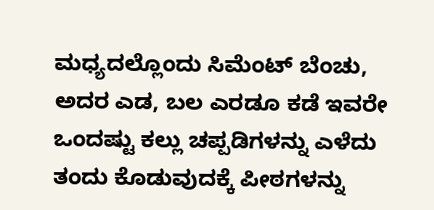ಮಧ್ಯದಲ್ಲೊಂದು ಸಿಮೆಂಟ್ ಬೆಂಚು, ಅದರ ಎಡ, ಬಲ ಎರಡೂ ಕಡೆ ಇವರೇ ಒಂದಷ್ಟು ಕಲ್ಲು ಚಪ್ಪಡಿಗಳನ್ನು ಎಳೆದು ತಂದು ಕೊಡುವುದಕ್ಕೆ ಪೀಠಗಳನ್ನು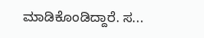ಮಾಡಿಕೊಂಡಿದ್ದಾರೆ. ಸ...